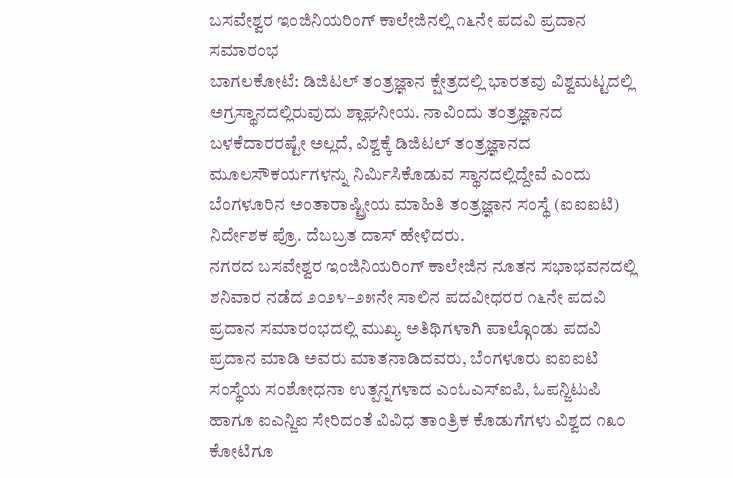ಬಸವೇಶ್ವರ ಇಂಜಿನಿಯರಿಂಗ್ ಕಾಲೇಜಿನಲ್ಲಿ ೧೬ನೇ ಪದವಿ ಪ್ರದಾನ ಸಮಾರಂಭ
ಬಾಗಲಕೋಟೆ: ಡಿಜಿಟಲ್ ತಂತ್ರಜ್ಞಾನ ಕ್ಷೇತ್ರದಲ್ಲಿ ಭಾರತವು ವಿಶ್ವಮಟ್ಟದಲ್ಲಿ ಅಗ್ರಸ್ಥಾನದಲ್ಲಿರುವುದು ಶ್ಲಾಘನೀಯ. ನಾವಿಂದು ತಂತ್ರಜ್ಞಾನದ ಬಳಕೆದಾರರಷ್ಟೇ ಅಲ್ಲದೆ, ವಿಶ್ವಕ್ಕೆ ಡಿಜಿಟಲ್ ತಂತ್ರಜ್ಞಾನದ ಮೂಲಸೌಕರ್ಯಗಳನ್ನು ನಿರ್ಮಿಸಿಕೊಡುವ ಸ್ಥಾನದಲ್ಲಿದ್ದೇವೆ ಎಂದು ಬೆಂಗಳೂರಿನ ಅಂತಾರಾಷ್ಟ್ರೀಯ ಮಾಹಿತಿ ತಂತ್ರಜ್ಞಾನ ಸಂಸ್ಥೆ (ಐಐಐಟಿ) ನಿರ್ದೇಶಕ ಪ್ರೊ. ದೆಬಬ್ರತ ದಾಸ್ ಹೇಳಿದರು.
ನಗರದ ಬಸವೇಶ್ವರ ಇಂಜಿನಿಯರಿಂಗ್ ಕಾಲೇಜಿನ ನೂತನ ಸಭಾಭವನದಲ್ಲಿ ಶನಿವಾರ ನಡೆದ ೨೦೨೪–೨೫ನೇ ಸಾಲಿನ ಪದವೀಧರರ ೧೬ನೇ ಪದವಿ ಪ್ರದಾನ ಸಮಾರಂಭದಲ್ಲಿ ಮುಖ್ಯ ಅತಿಥಿಗಳಾಗಿ ಪಾಲ್ಗೊಂಡು ಪದವಿ ಪ್ರದಾನ ಮಾಡಿ ಅವರು ಮಾತನಾಡಿದವರು, ಬೆಂಗಳೂರು ಐಐಐಟಿ ಸಂಸ್ಥೆಯ ಸಂಶೋಧನಾ ಉತ್ಪನ್ನಗಳಾದ ಎಂಓಎಸ್ಐಪಿ, ಓಪನ್ಜಿಟುಪಿ ಹಾಗೂ ಐಎನ್ಜಿಐ ಸೇರಿದಂತೆ ವಿವಿಧ ತಾಂತ್ರಿಕ ಕೊಡುಗೆಗಳು ವಿಶ್ವದ ೧೩೦ ಕೋಟಿಗೂ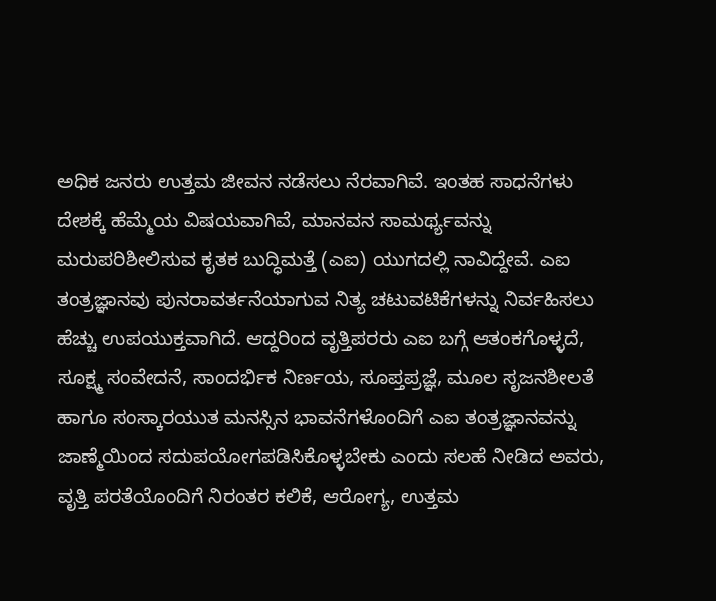ಅಧಿಕ ಜನರು ಉತ್ತಮ ಜೀವನ ನಡೆಸಲು ನೆರವಾಗಿವೆ. ಇಂತಹ ಸಾಧನೆಗಳು ದೇಶಕ್ಕೆ ಹೆಮ್ಮೆಯ ವಿಷಯವಾಗಿವೆ, ಮಾನವನ ಸಾಮರ್ಥ್ಯವನ್ನು ಮರುಪರಿಶೀಲಿಸುವ ಕೃತಕ ಬುದ್ಧಿಮತ್ತೆ (ಎಐ) ಯುಗದಲ್ಲಿ ನಾವಿದ್ದೇವೆ. ಎಐ ತಂತ್ರಜ್ಞಾನವು ಪುನರಾವರ್ತನೆಯಾಗುವ ನಿತ್ಯ ಚಟುವಟಿಕೆಗಳನ್ನು ನಿರ್ವಹಿಸಲು ಹೆಚ್ಚು ಉಪಯುಕ್ತವಾಗಿದೆ. ಆದ್ದರಿಂದ ವೃತ್ತಿಪರರು ಎಐ ಬಗ್ಗೆ ಆತಂಕಗೊಳ್ಳದೆ, ಸೂಕ್ಷ್ಮ ಸಂವೇದನೆ, ಸಾಂದರ್ಭಿಕ ನಿರ್ಣಯ, ಸೂಪ್ತಪ್ರಜ್ಞೆ, ಮೂಲ ಸೃಜನಶೀಲತೆ ಹಾಗೂ ಸಂಸ್ಕಾರಯುತ ಮನಸ್ಸಿನ ಭಾವನೆಗಳೊಂದಿಗೆ ಎಐ ತಂತ್ರಜ್ಞಾನವನ್ನು ಜಾಣ್ಮೆಯಿಂದ ಸದುಪಯೋಗಪಡಿಸಿಕೊಳ್ಳಬೇಕು ಎಂದು ಸಲಹೆ ನೀಡಿದ ಅವರು, ವೃತ್ತಿ ಪರತೆಯೊಂದಿಗೆ ನಿರಂತರ ಕಲಿಕೆ, ಆರೋಗ್ಯ, ಉತ್ತಮ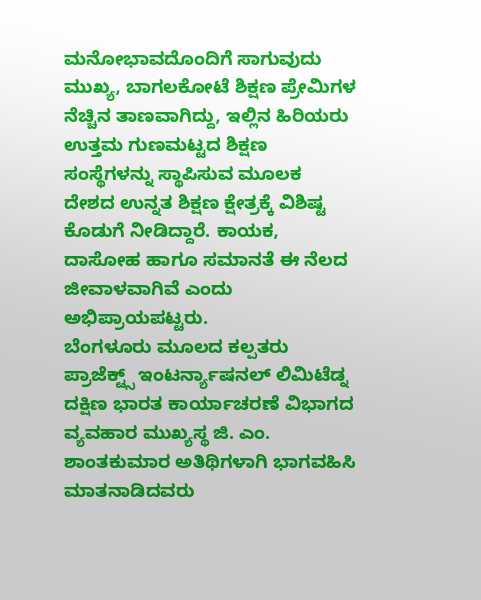ಮನೋಭಾವದೊಂದಿಗೆ ಸಾಗುವುದು ಮುಖ್ಯ, ಬಾಗಲಕೋಟೆ ಶಿಕ್ಷಣ ಪ್ರೇಮಿಗಳ ನೆಚ್ಚಿನ ತಾಣವಾಗಿದ್ದು, ಇಲ್ಲಿನ ಹಿರಿಯರು ಉತ್ತಮ ಗುಣಮಟ್ಟದ ಶಿಕ್ಷಣ ಸಂಸ್ಥೆಗಳನ್ನು ಸ್ಥಾಪಿಸುವ ಮೂಲಕ ದೇಶದ ಉನ್ನತ ಶಿಕ್ಷಣ ಕ್ಷೇತ್ರಕ್ಕೆ ವಿಶಿಷ್ಟ ಕೊಡುಗೆ ನೀಡಿದ್ದಾರೆ. ಕಾಯಕ, ದಾಸೋಹ ಹಾಗೂ ಸಮಾನತೆ ಈ ನೆಲದ ಜೀವಾಳವಾಗಿವೆ ಎಂದು ಅಭಿಪ್ರಾಯಪಟ್ಟರು.
ಬೆಂಗಳೂರು ಮೂಲದ ಕಲ್ಪತರು ಪ್ರಾಜೆಕ್ಟ್ಸ್ ಇಂಟರ್ನ್ಯಾಷನಲ್ ಲಿಮಿಟೆಡ್ನ ದಕ್ಷಿಣ ಭಾರತ ಕಾರ್ಯಾಚರಣೆ ವಿಭಾಗದ ವ್ಯವಹಾರ ಮುಖ್ಯಸ್ಥ ಜಿ. ಎಂ. ಶಾಂತಕುಮಾರ ಅತಿಥಿಗಳಾಗಿ ಭಾಗವಹಿಸಿ ಮಾತನಾಡಿದವರು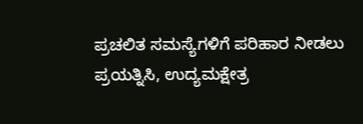ಪ್ರಚಲಿತ ಸಮಸ್ಯೆಗಳಿಗೆ ಪರಿಹಾರ ನೀಡಲು ಪ್ರಯತ್ನಿಸಿ, ಉದ್ಯಮಕ್ಷೇತ್ರ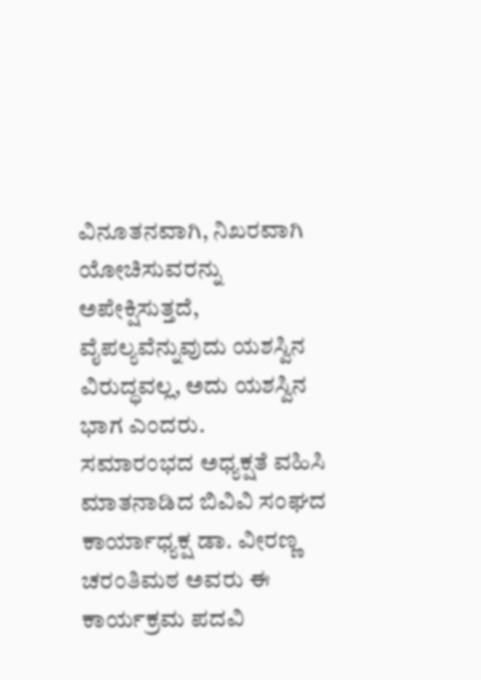ವಿನೂತನವಾಗಿ, ನಿಖರವಾಗಿ ಯೋಚಿಸುವರನ್ನು ಅಪೇಕ್ಷಿಸುತ್ತದೆ, ವೈಪಲ್ಯವೆನ್ನುವುದು ಯಶಸ್ವಿನ ವಿರುದ್ಧವಲ್ಲ, ಅದು ಯಶಸ್ವಿನ ಭಾಗ ಎಂದರು.
ಸಮಾರಂಭದ ಅಧ್ಯಕ್ಷತೆ ವಹಿಸಿ ಮಾತನಾಡಿದ ಬಿವಿವಿ ಸಂಘದ ಕಾರ್ಯಾಧ್ಯಕ್ಷ ಡಾ. ವೀರಣ್ಣ ಚರಂತಿಮಠ ಅವರು ಈ ಕಾರ್ಯಕ್ರಮ ಪದವಿ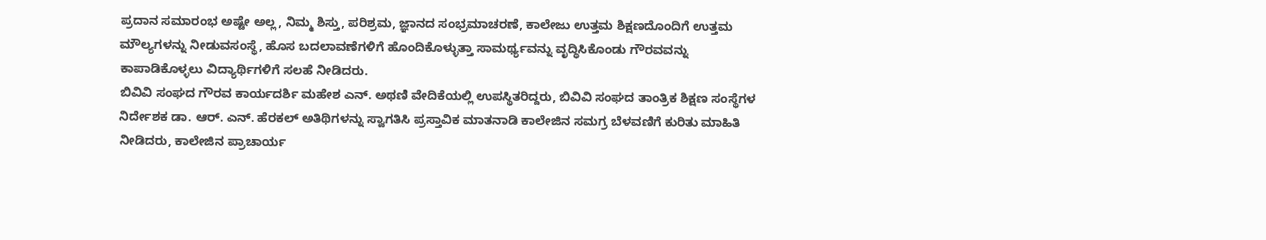ಪ್ರದಾನ ಸಮಾರಂಭ ಅಷ್ಟೇ ಅಲ್ಲ, ನಿಮ್ಮ ಶಿಸ್ತು, ಪರಿಶ್ರಮ, ಜ್ಞಾನದ ಸಂಭ್ರಮಾಚರಣೆ, ಕಾಲೇಜು ಉತ್ತಮ ಶಿಕ್ಷಣದೊಂದಿಗೆ ಉತ್ತಮ ಮೌಲ್ಯಗಳನ್ನು ನೀಡುವಸಂಸ್ಥೆ, ಹೊಸ ಬದಲಾವಣೆಗಳಿಗೆ ಹೊಂದಿಕೊಳ್ಳುತ್ತಾ ಸಾಮರ್ಥ್ಯವನ್ನು ವೃದ್ಧಿಸಿಕೊಂಡು ಗೌರವವನ್ನು ಕಾಪಾಡಿಕೊಳ್ಳಲು ವಿದ್ಯಾರ್ಥಿಗಳಿಗೆ ಸಲಹೆ ನೀಡಿದರು.
ಬಿವಿವಿ ಸಂಘದ ಗೌರವ ಕಾರ್ಯದರ್ಶಿ ಮಹೇಶ ಎನ್. ಅಥಣಿ ವೇದಿಕೆಯಲ್ಲಿ ಉಪಸ್ಥಿತರಿದ್ದರು, ಬಿವಿವಿ ಸಂಘದ ತಾಂತ್ರಿಕ ಶಿಕ್ಷಣ ಸಂಸ್ಥೆಗಳ ನಿರ್ದೇಶಕ ಡಾ. ಆರ್. ಎನ್. ಹೆರಕಲ್ ಅತಿಥಿಗಳನ್ನು ಸ್ವಾಗತಿಸಿ ಪ್ರಸ್ತಾವಿಕ ಮಾತನಾಡಿ ಕಾಲೇಜಿನ ಸಮಗ್ರ ಬೆಳವಣಿಗೆ ಕುರಿತು ಮಾಹಿತಿ ನೀಡಿದರು, ಕಾಲೇಜಿನ ಪ್ರಾಚಾರ್ಯ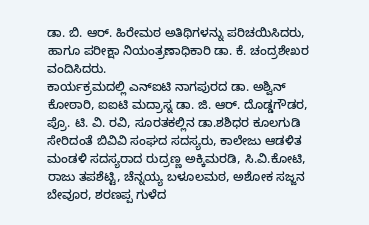ಡಾ. ಬಿ. ಆರ್. ಹಿರೇಮಠ ಅತಿಥಿಗಳನ್ನು ಪರಿಚಯಿಸಿದರು, ಹಾಗೂ ಪರೀಕ್ಷಾ ನಿಯಂತ್ರಣಾಧಿಕಾರಿ ಡಾ. ಕೆ. ಚಂದ್ರಶೇಖರ ವಂದಿಸಿದರು.
ಕಾರ್ಯಕ್ರಮದಲ್ಲಿ ಎನ್ಐಟಿ ನಾಗಪುರದ ಡಾ. ಅಶ್ವಿನ್ ಕೋಠಾರಿ, ಐಐಟಿ ಮದ್ರಾಸ್ನ ಡಾ. ಜಿ. ಆರ್. ದೊಡ್ಡಗೌಡರ, ಪ್ರೊ. ಟಿ. ವಿ. ರವಿ, ಸೂರತಕಲ್ಲಿನ ಡಾ.ಶಶಿಧರ ಕೂಲಗುಡಿ ಸೇರಿದಂತೆ ಬಿವಿವಿ ಸಂಘದ ಸದಸ್ಯರು, ಕಾಲೇಜು ಆಡಳಿತ ಮಂಡಳಿ ಸದಸ್ಯರಾದ ರುದ್ರಣ್ಣ ಅಕ್ಕಿಮರಡಿ, ಸಿ.ವಿ.ಕೋಟಿ, ರಾಜು ತಪಶೆಟ್ಟಿ, ಚೆನ್ನಯ್ಯ ಬಳೂಲಮಠ, ಅಶೋಕ ಸಜ್ಜನ ಬೇವೂರ, ಶರಣಪ್ಪ ಗುಳೆದ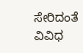ಸೇರಿದಂತೆ ವಿವಿಧ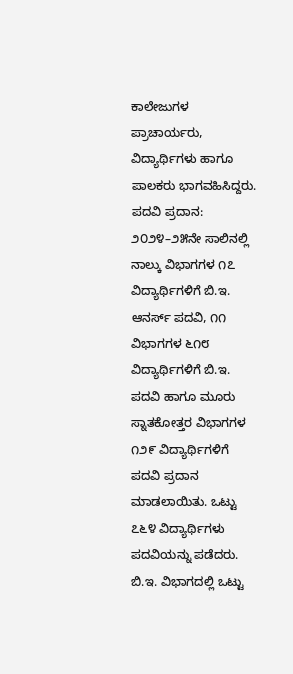ಕಾಲೇಜುಗಳ ಪ್ರಾಚಾರ್ಯರು, ವಿದ್ಯಾರ್ಥಿಗಳು ಹಾಗೂ ಪಾಲಕರು ಭಾಗವಹಿಸಿದ್ದರು.
ಪದವಿ ಪ್ರದಾನ: ೨೦೨೪–೨೫ನೇ ಸಾಲಿನಲ್ಲಿ ನಾಲ್ಕು ವಿಭಾಗಗಳ ೧೭ ವಿದ್ಯಾರ್ಥಿಗಳಿಗೆ ಬಿ.ಇ. ಆನರ್ಸ್ ಪದವಿ, ೧೧ ವಿಭಾಗಗಳ ೬೧೮ ವಿದ್ಯಾರ್ಥಿಗಳಿಗೆ ಬಿ.ಇ. ಪದವಿ ಹಾಗೂ ಮೂರು ಸ್ನಾತಕೋತ್ತರ ವಿಭಾಗಗಳ ೧೨೯ ವಿದ್ಯಾರ್ಥಿಗಳಿಗೆ ಪದವಿ ಪ್ರದಾನ ಮಾಡಲಾಯಿತು. ಒಟ್ಟು ೭೬೪ ವಿದ್ಯಾರ್ಥಿಗಳು ಪದವಿಯನ್ನು ಪಡೆದರು.
ಬಿ.ಇ. ವಿಭಾಗದಲ್ಲಿ ಒಟ್ಟು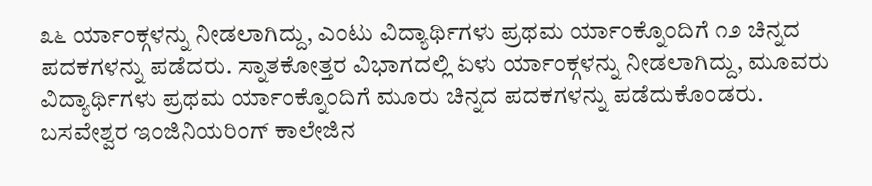೩೬ ರ್ಯಾಂಕ್ಗಳನ್ನು ನೀಡಲಾಗಿದ್ದು, ಎಂಟು ವಿದ್ಯಾರ್ಥಿಗಳು ಪ್ರಥಮ ರ್ಯಾಂಕ್ನೊಂದಿಗೆ ೧೨ ಚಿನ್ನದ ಪದಕಗಳನ್ನು ಪಡೆದರು. ಸ್ನಾತಕೋತ್ತರ ವಿಭಾಗದಲ್ಲಿ ಏಳು ರ್ಯಾಂಕ್ಗಳನ್ನು ನೀಡಲಾಗಿದ್ದು, ಮೂವರು ವಿದ್ಯಾರ್ಥಿಗಳು ಪ್ರಥಮ ರ್ಯಾಂಕ್ನೊಂದಿಗೆ ಮೂರು ಚಿನ್ನದ ಪದಕಗಳನ್ನು ಪಡೆದುಕೊಂಡರು.
ಬಸವೇಶ್ವರ ಇಂಜಿನಿಯರಿಂಗ್ ಕಾಲೇಜಿನ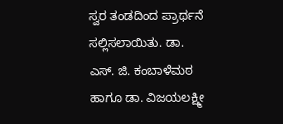ಸ್ವರ ತಂಡದಿಂದ ಪ್ರಾರ್ಥನೆ ಸಲ್ಲಿಸಲಾಯಿತು. ಡಾ. ಎಸ್. ಜಿ. ಕಂಬಾಳೆಮಠ ಹಾಗೂ ಡಾ. ವಿಜಯಲಕ್ಷ್ಮೀ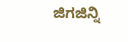ಜಿಗಜಿನ್ನಿ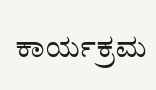ಕಾರ್ಯಕ್ರಮ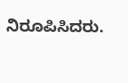ನಿರೂಪಿಸಿದರು.